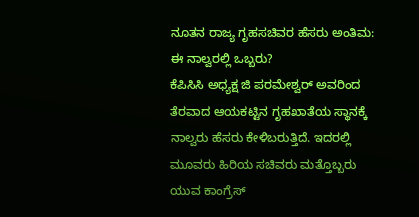ನೂತನ ರಾಜ್ಯ ಗೃಹಸಚಿವರ ಹೆಸರು ಅಂತಿಮ: ಈ ನಾಲ್ವರಲ್ಲಿ ಒಬ್ಬರು?
ಕೆಪಿಸಿಸಿ ಅಧ್ಯಕ್ಷ ಜಿ ಪರಮೇಶ್ವರ್ ಅವರಿಂದ ತೆರವಾದ ಆಯಕಟ್ಟಿನ ಗೃಹಖಾತೆಯ ಸ್ಥಾನಕ್ಕೆ ನಾಲ್ವರು ಹೆಸರು ಕೇಳಿಬರುತ್ತಿದೆ. ಇದರಲ್ಲಿ ಮೂವರು ಹಿರಿಯ ಸಚಿವರು ಮತ್ತೊಬ್ಬರು ಯುವ ಕಾಂಗ್ರೆಸ್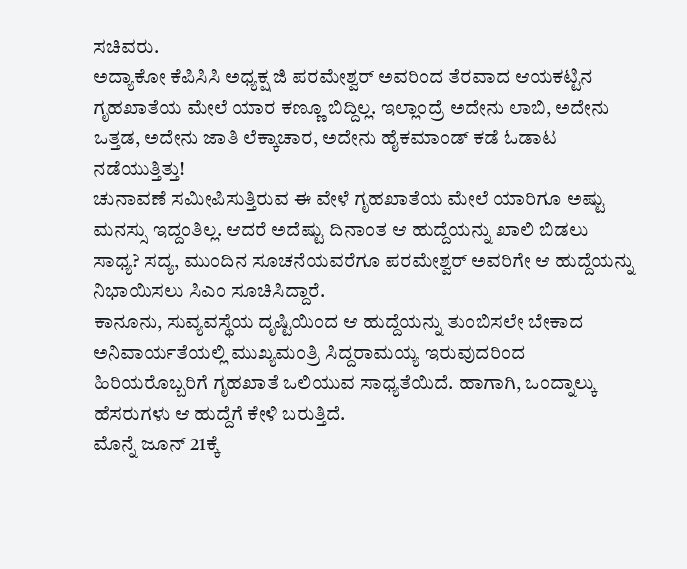ಸಚಿವರು.
ಅದ್ಯಾಕೋ ಕೆಪಿಸಿಸಿ ಅಧ್ಯಕ್ಷ ಜಿ ಪರಮೇಶ್ವರ್ ಅವರಿಂದ ತೆರವಾದ ಆಯಕಟ್ಟಿನ ಗೃಹಖಾತೆಯ ಮೇಲೆ ಯಾರ ಕಣ್ಣೂ ಬಿದ್ದಿಲ್ಲ. ಇಲ್ಲಾಂದ್ರೆ ಅದೇನು ಲಾಬಿ, ಅದೇನು ಒತ್ತಡ, ಅದೇನು ಜಾತಿ ಲೆಕ್ಕಾಚಾರ, ಅದೇನು ಹೈಕಮಾಂಡ್ ಕಡೆ ಓಡಾಟ ನಡೆಯುತ್ತಿತ್ತು!
ಚುನಾವಣೆ ಸಮೀಪಿಸುತ್ತಿರುವ ಈ ವೇಳೆ ಗೃಹಖಾತೆಯ ಮೇಲೆ ಯಾರಿಗೂ ಅಷ್ಟು ಮನಸ್ಸು ಇದ್ದಂತಿಲ್ಲ. ಆದರೆ ಅದೆಷ್ಟು ದಿನಾಂತ ಆ ಹುದ್ದೆಯನ್ನು ಖಾಲಿ ಬಿಡಲು ಸಾಧ್ಯ? ಸದ್ಯ, ಮುಂದಿನ ಸೂಚನೆಯವರೆಗೂ ಪರಮೇಶ್ವರ್ ಅವರಿಗೇ ಆ ಹುದ್ದೆಯನ್ನು ನಿಭಾಯಿಸಲು ಸಿಎಂ ಸೂಚಿಸಿದ್ದಾರೆ.
ಕಾನೂನು, ಸುವ್ಯವಸ್ಥೆಯ ದೃಷ್ಟಿಯಿಂದ ಆ ಹುದ್ದೆಯನ್ನು ತುಂಬಿಸಲೇ ಬೇಕಾದ ಅನಿವಾರ್ಯತೆಯಲ್ಲಿ ಮುಖ್ಯಮಂತ್ರಿ ಸಿದ್ದರಾಮಯ್ಯ ಇರುವುದರಿಂದ ಹಿರಿಯರೊಬ್ಬರಿಗೆ ಗೃಹಖಾತೆ ಒಲಿಯುವ ಸಾಧ್ಯತೆಯಿದೆ. ಹಾಗಾಗಿ, ಒಂದ್ನಾಲ್ಕು ಹೆಸರುಗಳು ಆ ಹುದ್ದೆಗೆ ಕೇಳಿ ಬರುತ್ತಿದೆ.
ಮೊನ್ನೆ ಜೂನ್ 21ಕ್ಕೆ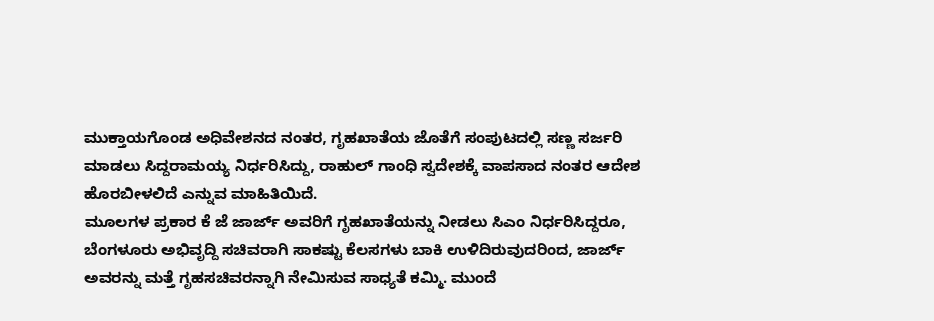ಮುಕ್ತಾಯಗೊಂಡ ಅಧಿವೇಶನದ ನಂತರ, ಗೃಹಖಾತೆಯ ಜೊತೆಗೆ ಸಂಪುಟದಲ್ಲಿ ಸಣ್ಣ ಸರ್ಜರಿ ಮಾಡಲು ಸಿದ್ದರಾಮಯ್ಯ ನಿರ್ಧರಿಸಿದ್ದು, ರಾಹುಲ್ ಗಾಂಧಿ ಸ್ವದೇಶಕ್ಕೆ ವಾಪಸಾದ ನಂತರ ಆದೇಶ ಹೊರಬೀಳಲಿದೆ ಎನ್ನುವ ಮಾಹಿತಿಯಿದೆ.
ಮೂಲಗಳ ಪ್ರಕಾರ ಕೆ ಜೆ ಜಾರ್ಜ್ ಅವರಿಗೆ ಗೃಹಖಾತೆಯನ್ನು ನೀಡಲು ಸಿಎಂ ನಿರ್ಧರಿಸಿದ್ದರೂ, ಬೆಂಗಳೂರು ಅಭಿವೃದ್ದಿ ಸಚಿವರಾಗಿ ಸಾಕಷ್ಟು ಕೆಲಸಗಳು ಬಾಕಿ ಉಳಿದಿರುವುದರಿಂದ, ಜಾರ್ಜ್ ಅವರನ್ನು ಮತ್ತೆ ಗೃಹಸಚಿವರನ್ನಾಗಿ ನೇಮಿಸುವ ಸಾಧ್ಯತೆ ಕಮ್ಮಿ. ಮುಂದೆ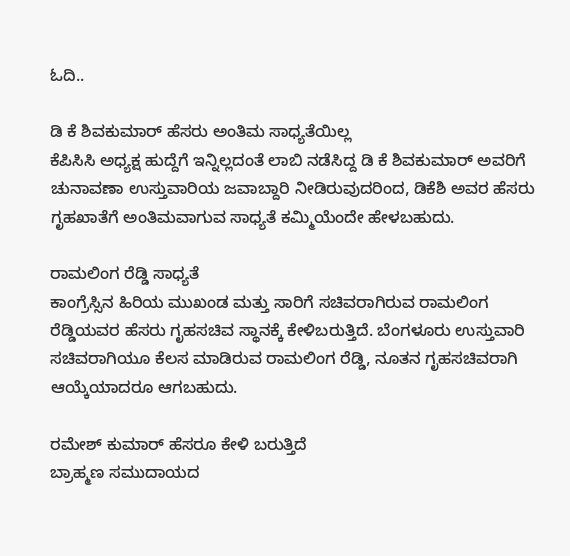ಓದಿ..

ಡಿ ಕೆ ಶಿವಕುಮಾರ್ ಹೆಸರು ಅಂತಿಮ ಸಾಧ್ಯತೆಯಿಲ್ಲ
ಕೆಪಿಸಿಸಿ ಅಧ್ಯಕ್ಷ ಹುದ್ದೆಗೆ ಇನ್ನಿಲ್ಲದಂತೆ ಲಾಬಿ ನಡೆಸಿದ್ದ ಡಿ ಕೆ ಶಿವಕುಮಾರ್ ಅವರಿಗೆ ಚುನಾವಣಾ ಉಸ್ತುವಾರಿಯ ಜವಾಬ್ದಾರಿ ನೀಡಿರುವುದರಿಂದ, ಡಿಕೆಶಿ ಅವರ ಹೆಸರು ಗೃಹಖಾತೆಗೆ ಅಂತಿಮವಾಗುವ ಸಾಧ್ಯತೆ ಕಮ್ಮಿಯೆಂದೇ ಹೇಳಬಹುದು.

ರಾಮಲಿಂಗ ರೆಡ್ಡಿ ಸಾಧ್ಯತೆ
ಕಾಂಗ್ರೆಸ್ಸಿನ ಹಿರಿಯ ಮುಖಂಡ ಮತ್ತು ಸಾರಿಗೆ ಸಚಿವರಾಗಿರುವ ರಾಮಲಿಂಗ ರೆಡ್ಡಿಯವರ ಹೆಸರು ಗೃಹಸಚಿವ ಸ್ಥಾನಕ್ಕೆ ಕೇಳಿಬರುತ್ತಿದೆ. ಬೆಂಗಳೂರು ಉಸ್ತುವಾರಿ ಸಚಿವರಾಗಿಯೂ ಕೆಲಸ ಮಾಡಿರುವ ರಾಮಲಿಂಗ ರೆಡ್ಡಿ, ನೂತನ ಗೃಹಸಚಿವರಾಗಿ ಆಯ್ಕೆಯಾದರೂ ಆಗಬಹುದು.

ರಮೇಶ್ ಕುಮಾರ್ ಹೆಸರೂ ಕೇಳಿ ಬರುತ್ತಿದೆ
ಬ್ರಾಹ್ಮಣ ಸಮುದಾಯದ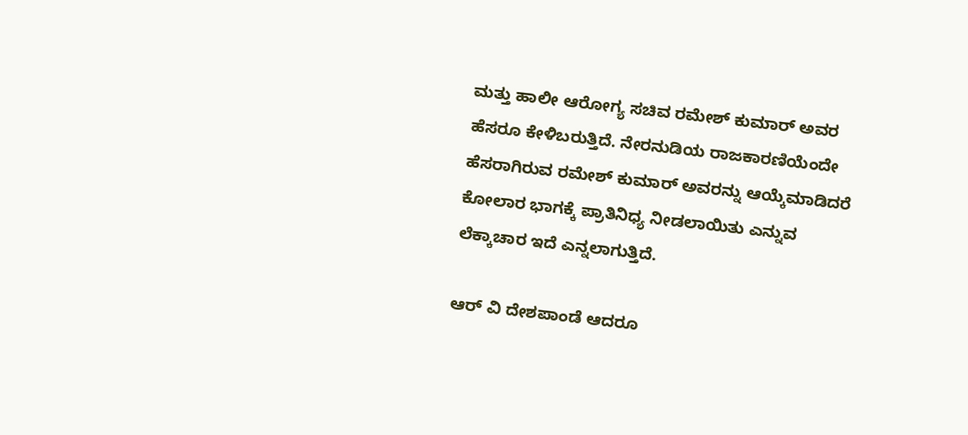ಮತ್ತು ಹಾಲೀ ಆರೋಗ್ಯ ಸಚಿವ ರಮೇಶ್ ಕುಮಾರ್ ಅವರ ಹೆಸರೂ ಕೇಳಿಬರುತ್ತಿದೆ. ನೇರನುಡಿಯ ರಾಜಕಾರಣಿಯೆಂದೇ ಹೆಸರಾಗಿರುವ ರಮೇಶ್ ಕುಮಾರ್ ಅವರನ್ನು ಆಯ್ಕೆಮಾಡಿದರೆ ಕೋಲಾರ ಭಾಗಕ್ಕೆ ಪ್ರಾತಿನಿಧ್ಯ ನೀಡಲಾಯಿತು ಎನ್ನುವ ಲೆಕ್ಕಾಚಾರ ಇದೆ ಎನ್ನಲಾಗುತ್ತಿದೆ.

ಆರ್ ವಿ ದೇಶಪಾಂಡೆ ಆದರೂ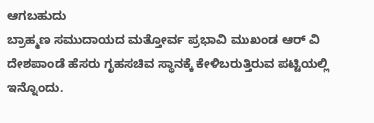ಆಗಬಹುದು
ಬ್ರಾಹ್ಮಣ ಸಮುದಾಯದ ಮತ್ತೋರ್ವ ಪ್ರಭಾವಿ ಮುಖಂಡ ಆರ್ ವಿ ದೇಶಪಾಂಡೆ ಹೆಸರು ಗೃಹಸಚಿವ ಸ್ಥಾನಕ್ಕೆ ಕೇಳಿಬರುತ್ತಿರುವ ಪಟ್ಟಿಯಲ್ಲಿ ಇನ್ನೊಂದು.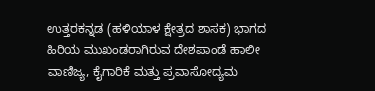ಉತ್ತರಕನ್ನಡ (ಹಳಿಯಾಳ ಕ್ಷೇತ್ರದ ಶಾಸಕ) ಭಾಗದ ಹಿರಿಯ ಮುಖಂಡರಾಗಿರುವ ದೇಶಪಾಂಡೆ ಹಾಲೀ ವಾಣಿಜ್ಯ, ಕೈಗಾರಿಕೆ ಮತ್ತು ಪ್ರವಾಸೋದ್ಯಮ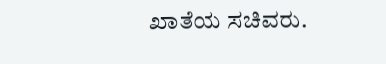ಖಾತೆಯ ಸಚಿವರು.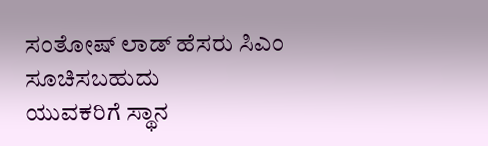ಸಂತೋಷ್ ಲಾಡ್ ಹೆಸರು ಸಿಎಂ ಸೂಚಿಸಬಹುದು
ಯುವಕರಿಗೆ ಸ್ಥಾನ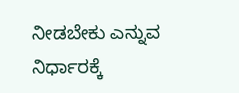ನೀಡಬೇಕು ಎನ್ನುವ ನಿರ್ಧಾರಕ್ಕೆ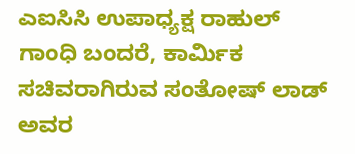ಎಐಸಿಸಿ ಉಪಾಧ್ಯಕ್ಷ ರಾಹುಲ್ ಗಾಂಧಿ ಬಂದರೆ, ಕಾರ್ಮಿಕ ಸಚಿವರಾಗಿರುವ ಸಂತೋಷ್ ಲಾಡ್ ಅವರ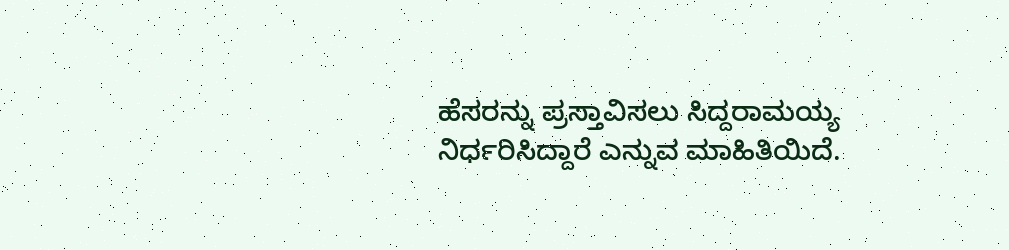ಹೆಸರನ್ನು ಪ್ರಸ್ತಾವಿಸಲು ಸಿದ್ದರಾಮಯ್ಯ ನಿರ್ಧರಿಸಿದ್ದಾರೆ ಎನ್ನುವ ಮಾಹಿತಿಯಿದೆ.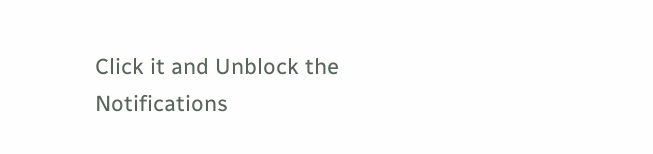Click it and Unblock the Notifications